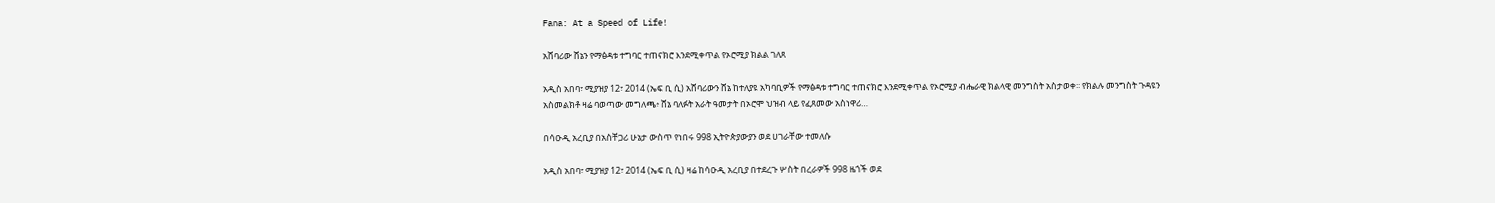Fana: At a Speed of Life!

አሸባሪው ሸኔን የማፅዳቱ ተግባር ተጠናክሮ እንደሚቀጥል የኦሮሚያ ክልል ገለጸ

አዲስ አበባ፣ ሚያዝያ 12፣ 2014 (ኤፍ ቢ ሲ) አሸባሪውን ሸኔ ከተለያዩ አካባቢዎች የማፅዳቱ ተግባር ተጠናክሮ እንደሚቀጥል የኦሮሚያ ብሔራዊ ክልላዊ መንግስት አስታወቀ፡፡ የክልሉ መንግስት ጉዳዩን አስመልክቶ ዛሬ ባወጣው መግለጫ፥ ሸኔ ባለፉት አራት ዓመታት በኦሮሞ ህዝብ ላይ የፈጸመው አስነዋሪ…

በሳዑዲ አረቢያ በአስቸጋሪ ሁኔታ ውስጥ የነበሩ 998 ኢትዮጵያውያን ወደ ሀገራቸው ተመለሱ

አዲስ አበባ፣ ሚያዝያ 12፣ 2014 (ኤፍ ቢ ሲ) ዛሬ ከሳዑዲ አረቢያ በተደረጉ ሦስት በረራዎች 998 ዜጎች ወደ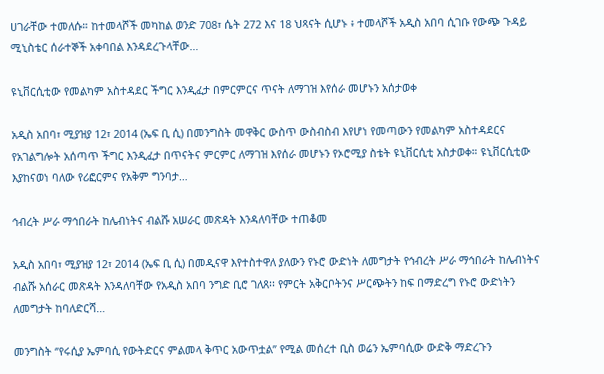ሀገራቸው ተመለሱ። ከተመላሾች መካከል ወንድ 708፣ ሴት 272 እና 18 ህጻናት ሲሆኑ ፥ ተመላሾች አዲስ አበባ ሲገቡ የውጭ ጉዳይ ሚኒስቴር ሰራተኞች አቀባበል እንዳደረጉላቸው…

ዩኒቨርሲቲው የመልካም አስተዳደር ችግር እንዲፈታ በምርምርና ጥናት ለማገዝ እየሰራ መሆኑን አሰታወቀ

አዲስ አበባ፣ ሚያዝያ 12፣ 2014 (ኤፍ ቢ ሲ) በመንግስት መዋቅር ውስጥ ውስብስብ እየሆነ የመጣውን የመልካም አስተዳደርና የአገልግሎት አሰጣጥ ችግር እንዲፈታ በጥናትና ምርምር ለማገዝ እየሰራ መሆኑን የኦሮሚያ ስቴት ዩኒቨርሲቲ አስታወቀ። ዩኒቨርሲቲው እያከናወነ ባለው የሪፎርምና የአቅም ግንባታ…

ኅብረት ሥራ ማኅበራት ከሌብነትና ብልሹ አሠራር መጽዳት እንዳለባቸው ተጠቆመ

አዲስ አበባ፣ ሚያዝያ 12፣ 2014 (ኤፍ ቢ ሲ) በመዲናዋ እየተስተዋለ ያለውን የኑሮ ውድነት ለመግታት የኅብረት ሥራ ማኅበራት ከሌብነትና ብልሹ አሰራር መጽዳት እንዳለባቸው የአዲስ አበባ ንግድ ቢሮ ገለጸ፡፡ የምርት አቅርቦትንና ሥርጭትን ከፍ በማድረግ የኑሮ ውድነትን ለመግታት ከባለድርሻ…

መንግስት ‘’የሩሲያ ኤምባሲ የውትድርና ምልመላ ቅጥር አውጥቷል’’ የሚል መሰረተ ቢስ ወሬን ኤምባሲው ውድቅ ማድረጉን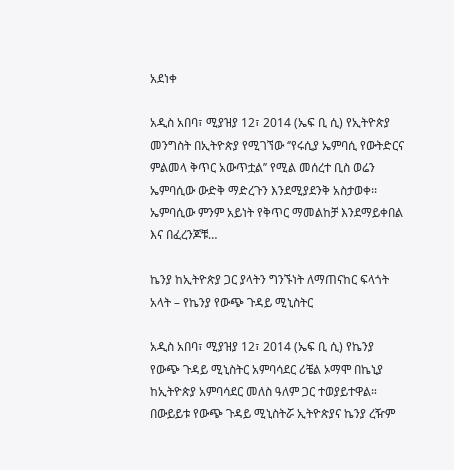አደነቀ

አዲስ አበባ፣ ሚያዝያ 12፣ 2014 (ኤፍ ቢ ሲ) የኢትዮጵያ መንግስት በኢትዮጵያ የሚገኘው ‘’የሩሲያ ኤምባሲ የውትድርና ምልመላ ቅጥር አውጥቷል’’ የሚል መሰረተ ቢስ ወሬን ኤምባሲው ውድቅ ማድረጉን እንደሚያደንቅ አስታወቀ፡፡ ኤምባሲው ምንም አይነት የቅጥር ማመልከቻ እንደማይቀበል እና በፈረንጆቹ…

ኬንያ ከኢትዮጵያ ጋር ያላትን ግንኙነት ለማጠናከር ፍላጎት አላት – የኬንያ የውጭ ጉዳይ ሚኒስትር

አዲስ አበባ፣ ሚያዝያ 12፣ 2014 (ኤፍ ቢ ሲ) የኬንያ የውጭ ጉዳይ ሚኒስትር አምባሳደር ሪቼል ኦማሞ በኬኒያ ከኢትዮጵያ አምባሳደር መለስ ዓለም ጋር ተወያይተዋል። በውይይቱ የውጭ ጉዳይ ሚኒስትሯ ኢትዮጵያና ኬንያ ረዥም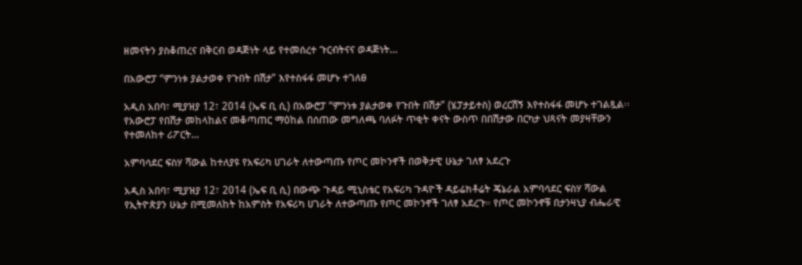ዘመናትን ያስቆጠረና በቅርብ ወዳጅነት ላይ የተመሰረተ ጉርብትናና ወዳጅነት…

በአውሮፓ “ምንነቱ ያልታወቀ የጉበት በሽታ” እየተስፋፋ መሆኑ ተገለፀ

አዲስ አበባ፣ ሚያዝያ 12፣ 2014 (ኤፍ ቢ ሲ) በአውሮፓ “ምንነቱ ያልታወቀ የጉበት በሽታ” (ሄፓታይተስ) ወረርሽኝ እየተስፋፋ መሆኑ ተገልጿል፡፡ የአውሮፓ የበሽታ መከላከልና መቆጣጠር ማዕከል በሰጠው መግለጫ ባለፉት ጥቂት ቀናት ውስጥ በበሽታው በርካታ ህጻናት መያዛቸውን የተመለከተ ሪፖርት…

አምባሳደር ፍስሃ ሻውል ከተለያዩ የአፍሪካ ሀገራት ለተውጣጡ የጦር መኮንኖች በወቅታዊ ሁኔታ ገለፃ አደረጉ

አዲስ አበባ፣ ሚያዝያ 12፣ 2014 (ኤፍ ቢ ሲ) በውጭ ጉዳይ ሚኒስቴር የአፍሪካ ጉዳዮች ዳይሬክቶሬት ጄኔራል አምባሳደር ፍስሃ ሻውል የኢትዮጵያን ሁኔታ በሚመለከት ከአምስት የአፍሪካ ሀገራት ለተውጣጡ የጦር መኮንኖች ገለፃ አደረጉ። የጦር መኮንኖቹ በታንዛኒያ ብሔራዊ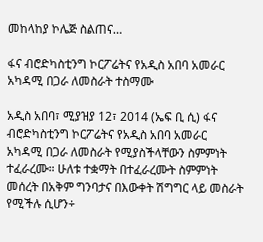መከላከያ ኮሌጅ ስልጠና…

ፋና ብሮድካስቲንግ ኮርፖሬትና የአዲስ አበባ አመራር አካዳሚ በጋራ ለመስራት ተስማሙ

አዲስ አበባ፣ ሚያዝያ 12፣ 2014 (ኤፍ ቢ ሲ) ፋና ብሮድካስቲንግ ኮርፖሬትና የአዲስ አበባ አመራር አካዳሚ በጋራ ለመስራት የሚያስችላቸውን ስምምነት ተፈራረሙ። ሁለቱ ተቋማት በተፈራረሙት ስምምነት መሰረት በአቅም ግንባታና በእውቀት ሽግግር ላይ መስራት የሚችሉ ሲሆን÷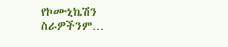የኮሙኒኬሽን ስራዎችንም…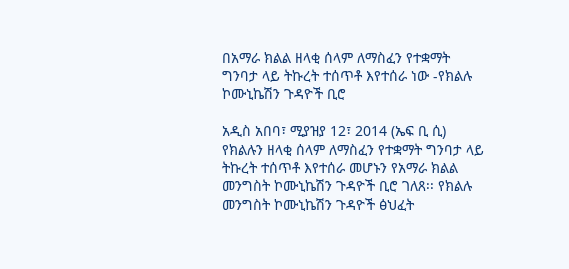በአማራ ክልል ዘላቂ ሰላም ለማስፈን የተቋማት ግንባታ ላይ ትኩረት ተሰጥቶ እየተሰራ ነው -የክልሉ ኮሙኒኬሽን ጉዳዮች ቢሮ

አዲስ አበባ፣ ሚያዝያ 12፣ 2014 (ኤፍ ቢ ሲ) የክልሉን ዘላቂ ሰላም ለማስፈን የተቋማት ግንባታ ላይ ትኩረት ተሰጥቶ እየተሰራ መሆኑን የአማራ ክልል መንግስት ኮሙኒኬሽን ጉዳዮች ቢሮ ገለጸ፡፡ የክልሉ መንግስት ኮሙኒኬሽን ጉዳዮች ፅህፈት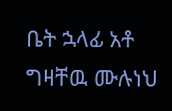ቤት ኋላፊ አቶ ግዛቸዉ ሙሉነህ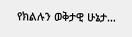የክልሉን ወቅታዊ ሁኔታ…